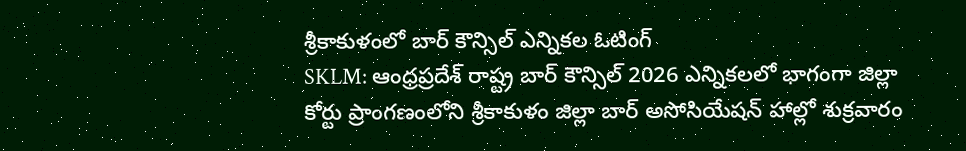శ్రీకాకుళంలో బార్ కౌన్సిల్ ఎన్నికల ఓటింగ్
SKLM: ఆంధ్రప్రదేశ్ రాష్ట్ర బార్ కౌన్సిల్ 2026 ఎన్నికలలో భాగంగా జిల్లా కోర్టు ప్రాంగణంలోని శ్రీకాకుళం జిల్లా బార్ అసోసియేషన్ హాల్లో శుక్రవారం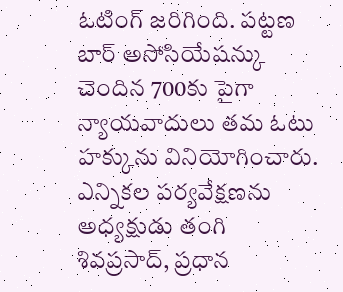ఓటింగ్ జరిగింది. పట్టణ బార్ అసోసియేషన్కు చెందిన 700కు పైగా న్యాయవాదులు తమ ఓటు హక్కును వినియోగించారు. ఎన్నికల పర్యవేక్షణను అధ్యక్షుడు తంగి శివప్రసాద్, ప్రధాన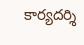కార్యదర్శి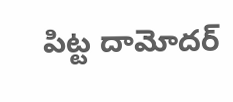పిట్ట దామోదర్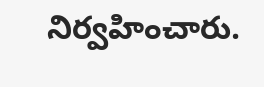నిర్వహించారు.